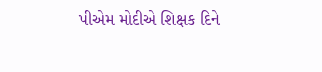પીએમ મોદીએ શિક્ષક દિને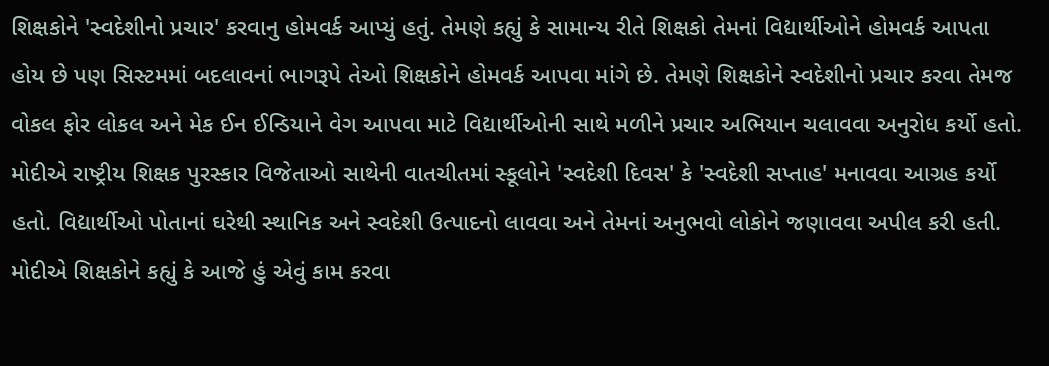શિક્ષકોને 'સ્વદેશીનો પ્રચાર' કરવાનુ હોમવર્ક આપ્યું હતું. તેમણે કહ્યું કે સામાન્ય રીતે શિક્ષકો તેમનાં વિદ્યાર્થીઓને હોમવર્ક આપતા હોય છે પણ સિસ્ટમમાં બદલાવનાં ભાગરૂપે તેઓ શિક્ષકોને હોમવર્ક આપવા માંગે છે. તેમણે શિક્ષકોને સ્વદેશીનો પ્રચાર કરવા તેમજ વોકલ ફોર લોકલ અને મેક ઈન ઈન્ડિયાને વેગ આપવા માટે વિદ્યાર્થીઓની સાથે મળીને પ્રચાર અભિયાન ચલાવવા અનુરોધ કર્યો હતો. મોદીએ રાષ્ટ્રીય શિક્ષક પુરસ્કાર વિજેતાઓ સાથેની વાતચીતમાં સ્કૂલોને 'સ્વદેશી દિવસ' કે 'સ્વદેશી સપ્તાહ' મનાવવા આગ્રહ કર્યો હતો. વિદ્યાર્થીઓ પોતાનાં ઘરેથી સ્થાનિક અને સ્વદેશી ઉત્પાદનો લાવવા અને તેમનાં અનુભવો લોકોને જણાવવા અપીલ કરી હતી. મોદીએ શિક્ષકોને કહ્યું કે આજે હું એવું કામ કરવા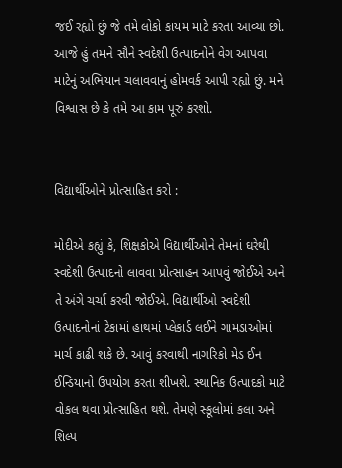જઈ રહ્યો છું જે તમે લોકો કાયમ માટે કરતા આવ્યા છો. આજે હું તમને સૌને સ્વદેશી ઉત્પાદનોને વેગ આપવા માટેનું અભિયાન ચલાવવાનું હોમવર્ક આપી રહ્યો છું. મને વિશ્વાસ છે કે તમે આ કામ પૂરું કરશો.


વિદ્યાર્થીઓને પ્રોત્સાહિત કરો :

મોદીએ કહ્યું કે, શિક્ષકોએ વિદ્યાર્થીઓને તેમનાં ઘરેથી સ્વદેશી ઉત્પાદનો લાવવા પ્રોત્સાહન આપવું જોઈએ અને તે અંગે ચર્ચા કરવી જોઈએ. વિદ્યાર્થીઓ સ્વદેશી ઉત્પાદનોનાં ટેકામાં હાથમાં પ્લેકાર્ડ લઈને ગામડાઓમાં માર્ચ કાઢી શકે છે. આવું કરવાથી નાગરિકો મેડ ઈન ઈન્ડિયાનો ઉપયોગ કરતા શીખશે. સ્થાનિક ઉત્પાદકો માટે વોકલ થવા પ્રોત્સાહિત થશે. તેમણે સ્કૂલોમાં કલા અને શિલ્પ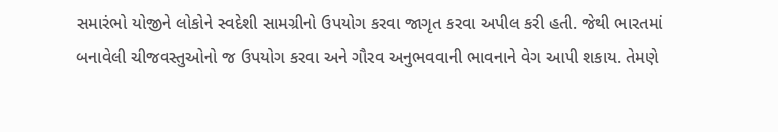સમારંભો યોજીને લોકોને સ્વદેશી સામગ્રીનો ઉપયોગ કરવા જાગૃત કરવા અપીલ કરી હતી. જેથી ભારતમાં બનાવેલી ચીજવસ્તુઓનો જ ઉપયોગ કરવા અને ગૌરવ અનુભવવાની ભાવનાને વેગ આપી શકાય. તેમણે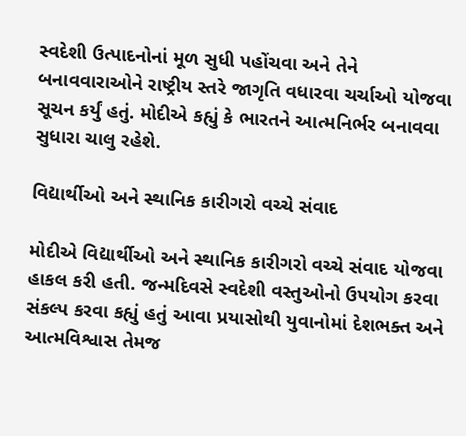સ્વદેશી ઉત્પાદનોનાં મૂળ સુધી પહોંચવા અને તેને બનાવવારાઓને રાષ્ટ્રીય સ્તરે જાગૃતિ વધારવા ચર્ચાઓ યોજવા સૂચન કર્યું હતું. મોદીએ કહ્યું કે ભારતને આત્મનિર્ભર બનાવવા સુધારા ચાલુ રહેશે.

વિદ્યાર્થીઓ અને સ્થાનિક કારીગરો વચ્ચે સંવાદ

મોદીએ વિદ્યાર્થીઓ અને સ્થાનિક કારીગરો વચ્ચે સંવાદ યોજવા હાકલ કરી હતી. જન્મદિવસે સ્વદેશી વસ્તુઓનો ઉપયોગ કરવા સંકલ્પ કરવા કહ્યું હતું આવા પ્રયાસોથી યુવાનોમાં દેશભક્ત અને આત્મવિશ્વાસ તેમજ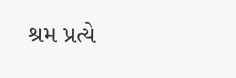શ્રમ પ્રત્યે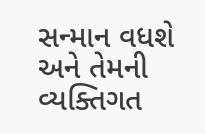સન્માન વધશે અને તેમની વ્યક્તિગત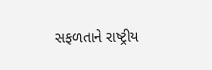સફળતાને રાષ્ટ્રીય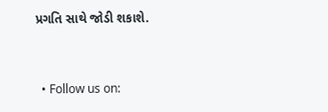પ્રગતિ સાથે જોડી શકાશે.


  • Follow us on: